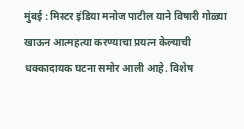मुंबई : मिस्टर इंडिया मनोज पाटील याने विषारी गोळ्या खाऊन आत्महत्या करण्याचा प्रयत्न केल्याची धक्कादायक घटना समोर आली आहे. विशेष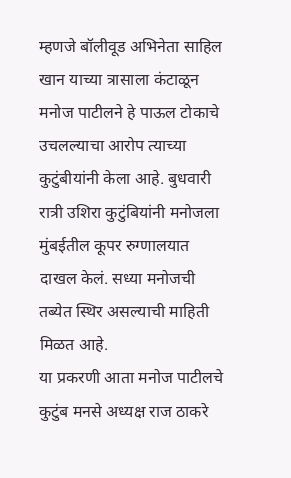म्हणजे बॉलीवूड अभिनेता साहिल खान याच्या त्रासाला कंटाळून मनोज पाटीलने हे पाऊल टोकाचे उचलल्याचा आरोप त्याच्या कुटुंबीयांनी केला आहे. बुधवारी रात्री उशिरा कुटुंबियांनी मनोजला मुंबईतील कूपर रुग्णालयात दाखल केलं. सध्या मनोजची तब्येत स्थिर असल्याची माहिती मिळत आहे.
या प्रकरणी आता मनोज पाटीलचे कुटुंब मनसे अध्यक्ष राज ठाकरे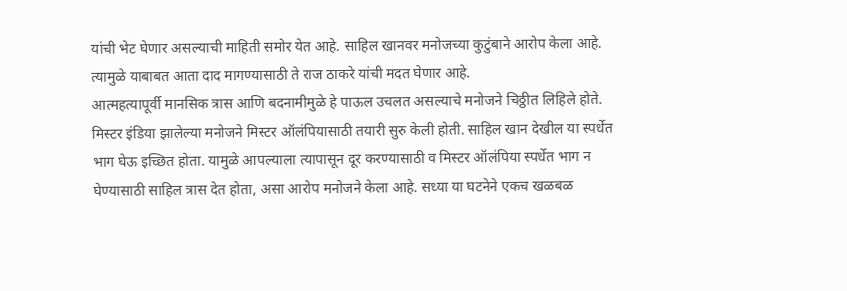यांची भेट घेणार असल्याची माहिती समोर येत आहे. साहिल खानवर मनोजच्या कुटुंबाने आरोप केला आहे. त्यामुळे याबाबत आता दाद मागण्यासाठी ते राज ठाकरे यांची मदत घेणार आहे.
आत्महत्यापूर्वी मानसिक त्रास आणि बदनामीमुळे हे पाऊल उचलत असल्याचे मनोजने चिठ्ठीत लिहिले होते. मिस्टर इंडिया झालेल्या मनोजने मिस्टर ऑलंपियासाठी तयारी सुरु केली होती. साहिल खान देखील या स्पर्धेत भाग घेऊ इच्छित होता. यामुळे आपल्याला त्यापासून दूर करण्यासाठी व मिस्टर ऑलंपिया स्पर्धेत भाग न घेण्यासाठी साहिल त्रास देत होता, असा आरोप मनोजने केला आहे. सध्या या घटनेने एकच खळबळ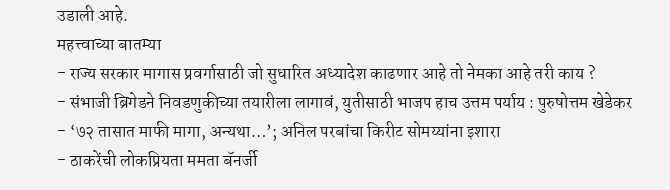उडाली आहे.
महत्त्वाच्या बातम्या
- राज्य सरकार मागास प्रवर्गासाठी जो सुधारित अध्यादेश काढणार आहे तो नेमका आहे तरी काय ?
- संभाजी ब्रिगेडने निवडणुकीच्या तयारीला लागावं, युतीसाठी भाजप हाच उत्तम पर्याय : पुरुषोत्तम खेडेकर
- ‘७२ तासात माफी मागा, अन्यथा…’; अनिल परबांचा किरीट सोमय्यांना इशारा
- ठाकरेंची लोकप्रियता ममता बॅनर्जी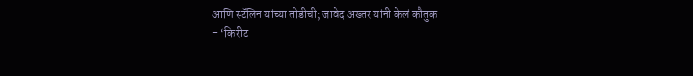आणि स्टॅलिन यांच्या तोडीची; जावेद अख्तर यांनी केलं कौतुक
- ‘किरीट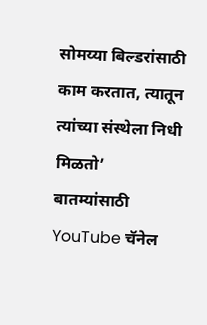सोमय्या बिल्डरांसाठी काम करतात, त्यातून त्यांच्या संस्थेला निधी मिळतो’
बातम्यांसाठी YouTube चॅनेल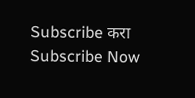Subscribe करा
Subscribe Now